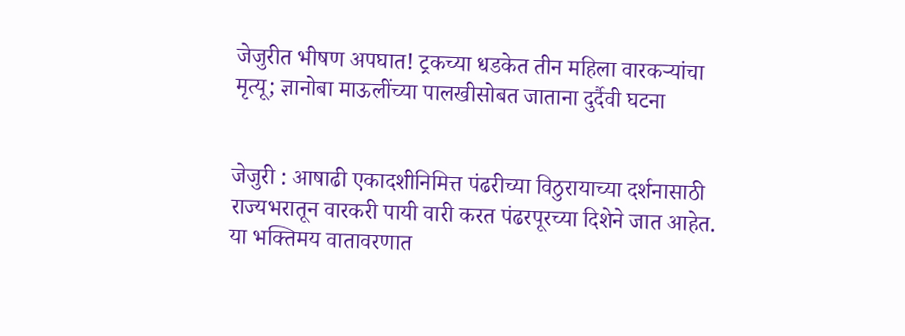जेजुरीत भीषण अपघात! ट्रकच्या धडकेत तीन महिला वारकऱ्यांचा मृत्यू; ज्ञानोबा माऊलींच्या पालखीसोबत जाताना दुर्दैवी घटना


जेजुरी : आषाढी एकादशीनिमित्त पंढरीच्या विठुरायाच्या दर्शनासाठी राज्यभरातून वारकरी पायी वारी करत पंढरपूरच्या दिशेने जात आहेत. या भक्तिमय वातावरणात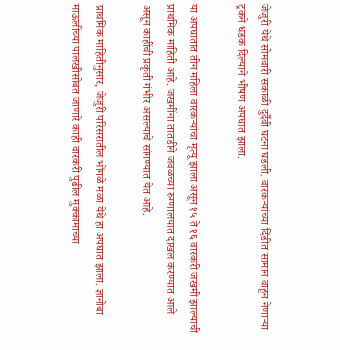जेजुरी येथे सोमवारी सकाळी दुर्दैवी घटना घडली. वारकऱ्यांच्या दिंडीत सामान वाहून नेणाऱ्या ट्रकने धडक दिल्याने भीषण अपघात झाला.

या अपघातात तीन महिला वारकऱ्यांचा मृत्यू झाला असून १५ ते १६ वारकरी जखमी झाल्याची प्राथमिक माहिती आहे. जखमींना तातडीने जवळच्या रुग्णालयात दाखल करण्यात आले असून काहींची प्रकृती गंभीर असल्याचे सांगण्यात येत आहे.

प्राथमिक माहितीनुसार, जेजुरी परिसरातील भोंगळे मळा येथे हा अपघात झाला. ज्ञानोबा माऊलींच्या पालखीसोबत जाणारे काही वारकरी पुढील मुक्कामाच्या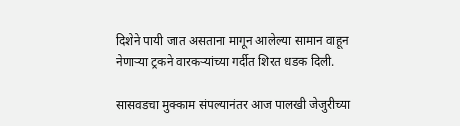दिशेने पायी जात असताना मागून आलेल्या सामान वाहून नेणाऱ्या ट्रकने वारकऱ्यांच्या गर्दीत शिरत धडक दिली.

सासवडचा मुक्काम संपल्यानंतर आज पालखी जेजुरीच्या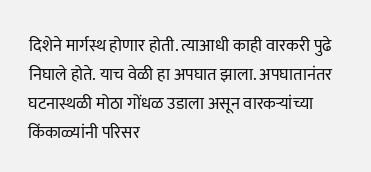दिशेने मार्गस्थ होणार होती. त्याआधी काही वारकरी पुढे निघाले होते. याच वेळी हा अपघात झाला. अपघातानंतर घटनास्थळी मोठा गोंधळ उडाला असून वारकऱ्यांच्या किंकाळ्यांनी परिसर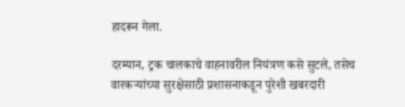हादरून गेला.

दरम्यान, ट्रक चालकाचे वाहनावरील नियंत्रण कसे सुटले, तसेच वारकऱ्यांच्या सुरक्षेसाठी प्रशासनाकडून पुरेशी खबरदारी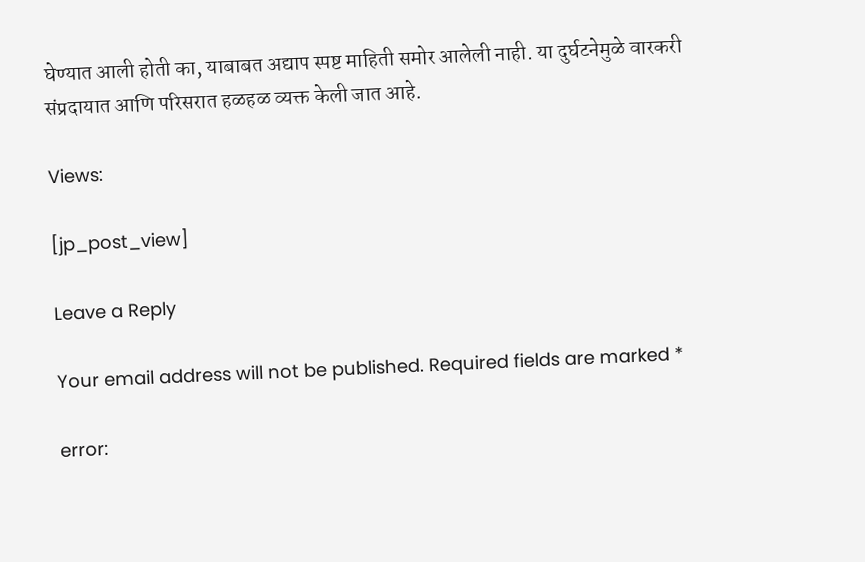घेण्यात आली होती का, याबाबत अद्याप स्पष्ट माहिती समोर आलेली नाही. या दुर्घटनेमुळे वारकरी संप्रदायात आणि परिसरात हळहळ व्यक्त केली जात आहे.

Views:

[jp_post_view]

Leave a Reply

Your email address will not be published. Required fields are marked *

error: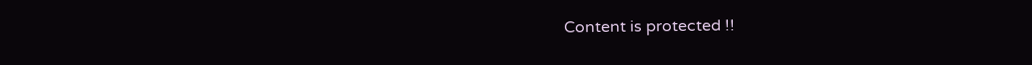Content is protected !!